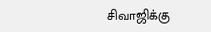சிவாஜிக்கு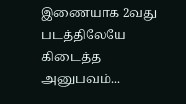இணையாக 2வது படத்திலேயே கிடைத்த அனுபவம்...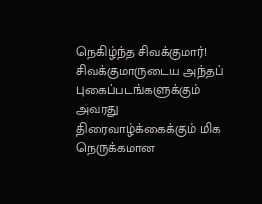நெகிழ்ந்த சிவக்குமார்!
சிவக்குமாருடைய அந்தப் புகைப்படங்களுக்கும் அவரது திரைவாழ்க்கைக்கும் மிக நெருக்கமான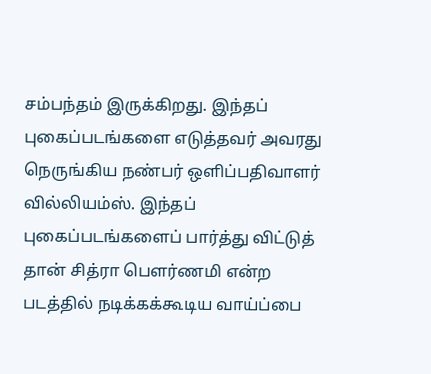சம்பந்தம் இருக்கிறது. இந்தப் புகைப்படங்களை எடுத்தவர் அவரது நெருங்கிய நண்பர் ஒளிப்பதிவாளர் வில்லியம்ஸ். இந்தப் புகைப்படங்களைப் பார்த்து விட்டுத் தான் சித்ரா பௌர்ணமி என்ற படத்தில் நடிக்கக்கூடிய வாய்ப்பை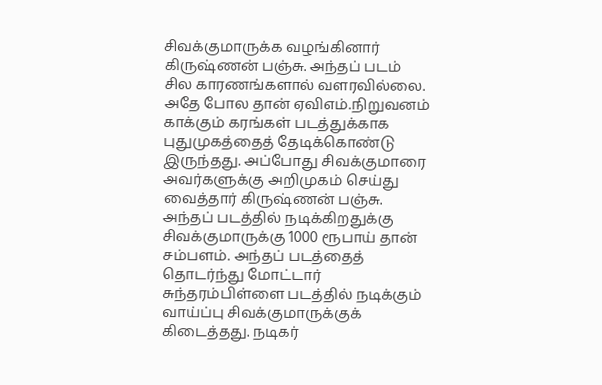சிவக்குமாருக்க வழங்கினார் கிருஷ்ணன் பஞ்சு. அந்தப் படம் சில காரணங்களால் வளரவில்லை. அதே போல தான் ஏவிஎம்.நிறுவனம் காக்கும் கரங்கள் படத்துக்காக புதுமுகத்தைத் தேடிக்கொண்டு இருந்தது. அப்போது சிவக்குமாரை அவர்களுக்கு அறிமுகம் செய்து வைத்தார் கிருஷ்ணன் பஞ்சு.
அந்தப் படத்தில் நடிக்கிறதுக்கு சிவக்குமாருக்கு 1000 ரூபாய் தான் சம்பளம். அந்தப் படத்தைத் தொடர்ந்து மோட்டார் சுந்தரம்பிள்ளை படத்தில் நடிக்கும் வாய்ப்பு சிவக்குமாருக்குக் கிடைத்தது. நடிகர்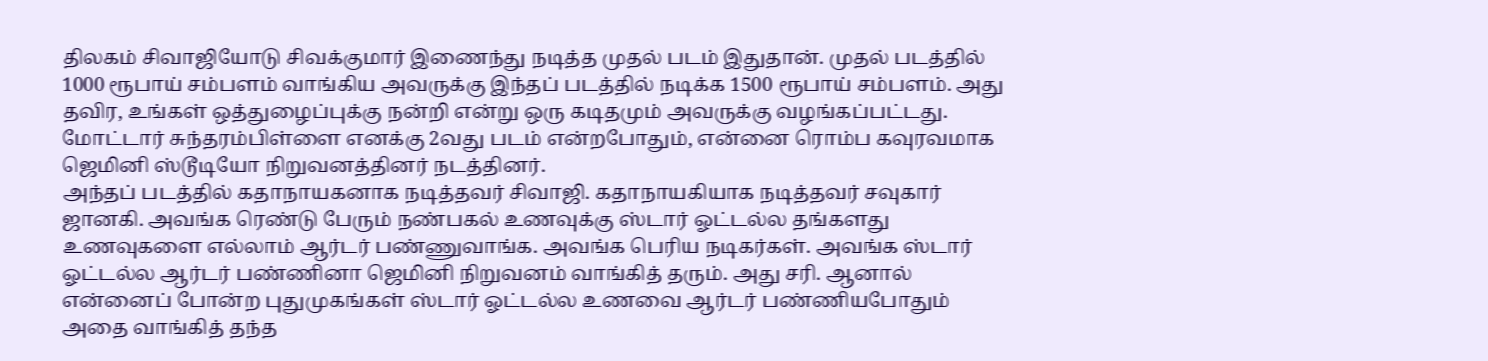திலகம் சிவாஜியோடு சிவக்குமார் இணைந்து நடித்த முதல் படம் இதுதான். முதல் படத்தில் 1000 ரூபாய் சம்பளம் வாங்கிய அவருக்கு இந்தப் படத்தில் நடிக்க 1500 ரூபாய் சம்பளம். அது தவிர, உங்கள் ஒத்துழைப்புக்கு நன்றி என்று ஒரு கடிதமும் அவருக்கு வழங்கப்பட்டது. மோட்டார் சுந்தரம்பிள்ளை எனக்கு 2வது படம் என்றபோதும், என்னை ரொம்ப கவுரவமாக ஜெமினி ஸ்டூடியோ நிறுவனத்தினர் நடத்தினர்.
அந்தப் படத்தில் கதாநாயகனாக நடித்தவர் சிவாஜி. கதாநாயகியாக நடித்தவர் சவுகார் ஜானகி. அவங்க ரெண்டு பேரும் நண்பகல் உணவுக்கு ஸ்டார் ஓட்டல்ல தங்களது உணவுகளை எல்லாம் ஆர்டர் பண்ணுவாங்க. அவங்க பெரிய நடிகர்கள். அவங்க ஸ்டார் ஓட்டல்ல ஆர்டர் பண்ணினா ஜெமினி நிறுவனம் வாங்கித் தரும். அது சரி. ஆனால் என்னைப் போன்ற புதுமுகங்கள் ஸ்டார் ஓட்டல்ல உணவை ஆர்டர் பண்ணியபோதும் அதை வாங்கித் தந்த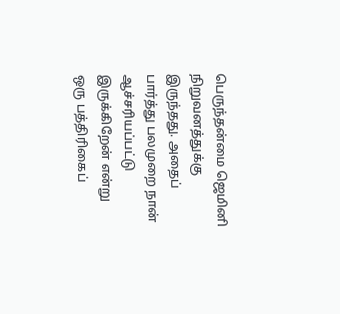பெருந்தன்மை ஜெமினி நிறுவனத்துக்கு இருந்தது. அதைப் பார்த்து பலமுறை நான் ஆச்சரியப்பட்டு இருக்கிறேன் என்று ஒரு பத்திரிகைப்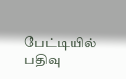பேட்டியில் பதிவு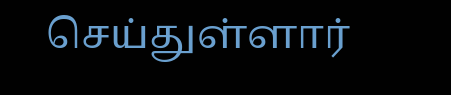செய்துள்ளார்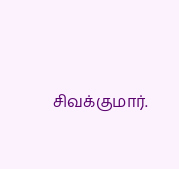சிவக்குமார்.